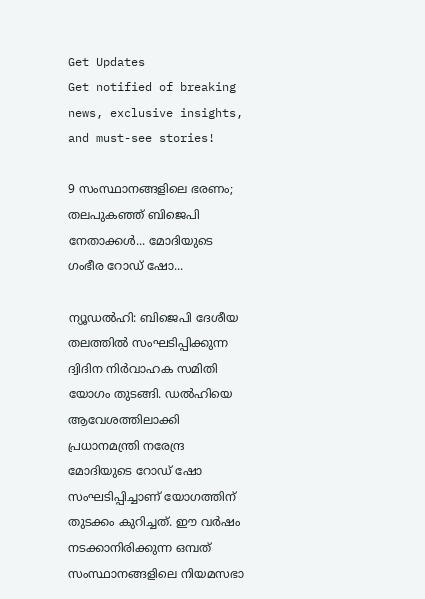Get Updates
Get notified of breaking news, exclusive insights, and must-see stories!

9 സംസ്ഥാനങ്ങളിലെ ഭരണം; തലപുകഞ്ഞ് ബിജെപി നേതാക്കള്‍... മോദിയുടെ ഗംഭീര റോഡ് ഷോ...

ന്യൂഡല്‍ഹി: ബിജെപി ദേശീയ തലത്തില്‍ സംഘടിപ്പിക്കുന്ന ദ്വിദിന നിര്‍വാഹക സമിതി യോഗം തുടങ്ങി. ഡല്‍ഹിയെ ആവേശത്തിലാക്കി പ്രധാനമന്ത്രി നരേന്ദ്ര മോദിയുടെ റോഡ് ഷോ സംഘടിപ്പിച്ചാണ് യോഗത്തിന് തുടക്കം കുറിച്ചത്. ഈ വര്‍ഷം നടക്കാനിരിക്കുന്ന ഒമ്പത് സംസ്ഥാനങ്ങളിലെ നിയമസഭാ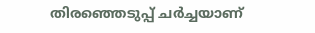തിരഞ്ഞെടുപ്പ് ചര്‍ച്ചയാണ്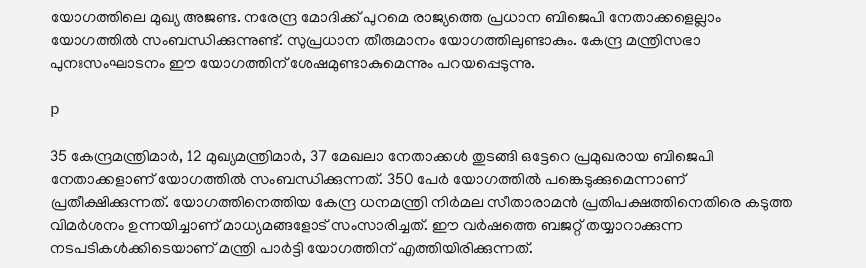യോഗത്തിലെ മുഖ്യ അജണ്ട. നരേന്ദ്ര മോദിക്ക് പുറമെ രാജ്യത്തെ പ്രധാന ബിജെപി നേതാക്കളെല്ലാം യോഗത്തില്‍ സംബന്ധിക്കുന്നുണ്ട്. സുപ്രധാന തീരുമാനം യോഗത്തിലുണ്ടാകും. കേന്ദ്ര മന്ത്രിസഭാ പുനഃസംഘാടനം ഈ യോഗത്തിന് ശേഷമുണ്ടാകുമെന്നും പറയപ്പെടുന്നു.

p

35 കേന്ദ്രമന്ത്രിമാര്‍, 12 മുഖ്യമന്ത്രിമാര്‍, 37 മേഖലാ നേതാക്കള്‍ തുടങ്ങി ഒട്ടേറെ പ്രമുഖരായ ബിജെപി നേതാക്കളാണ് യോഗത്തില്‍ സംബന്ധിക്കുന്നത്. 350 പേര്‍ യോഗത്തില്‍ പങ്കെടുക്കുമെന്നാണ് പ്രതീക്ഷിക്കുന്നത്. യോഗത്തിനെത്തിയ കേന്ദ്ര ധനമന്ത്രി നിര്‍മല സീതാരാമന്‍ പ്രതിപക്ഷത്തിനെതിരെ കടുത്ത വിമര്‍ശനം ഉന്നയിച്ചാണ് മാധ്യമങ്ങളോട് സംസാരിച്ചത്. ഈ വര്‍ഷത്തെ ബജറ്റ് തയ്യാറാക്കുന്ന നടപടികള്‍ക്കിടെയാണ് മന്ത്രി പാര്‍ട്ടി യോഗത്തിന് എത്തിയിരിക്കുന്നത്.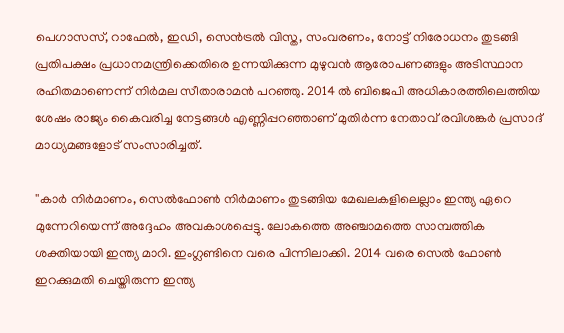പെഗാസസ്, റാഫേല്‍, ഇഡി, സെന്‍ട്രല്‍ വിസ്ത, സംവരണം, നോട്ട് നിരോധനം തുടങ്ങി പ്രതിപക്ഷം പ്രധാനമന്ത്രിക്കെതിരെ ഉന്നയിക്കുന്ന മുഴുവന്‍ ആരോപണങ്ങളും അടിസ്ഥാന രഹിതമാണെന്ന് നിര്‍മല സീതാരാമന്‍ പറഞ്ഞു. 2014 ല്‍ ബിജെപി അധികാരത്തിലെത്തിയ ശേഷം രാജ്യം കൈവരിച്ച നേട്ടങ്ങള്‍ എണ്ണിപ്പറഞ്ഞാണ് മുതിര്‍ന്ന നേതാവ് രവിശങ്കര്‍ പ്രസാദ് മാധ്യമങ്ങളോട് സംസാരിച്ചത്.

''കാര്‍ നിര്‍മാണം, സെല്‍ഫോണ്‍ നിര്‍മാണം തുടങ്ങിയ മേഖലകളിലെല്ലാം ഇന്ത്യ ഏറെ മുന്നേറിയെന്ന് അദ്ദേഹം അവകാശപ്പെട്ടു. ലോകത്തെ അഞ്ചാമത്തെ സാമ്പത്തിക ശക്തിയായി ഇന്ത്യ മാറി. ഇംഗ്ലണ്ടിനെ വരെ പിന്നിലാക്കി. 2014 വരെ സെല്‍ ഫോണ്‍ ഇറക്കുമതി ചെയ്തിരുന്ന ഇന്ത്യ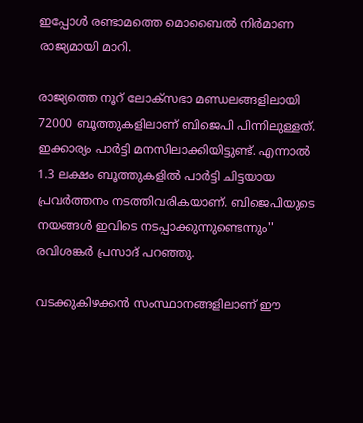ഇപ്പോള്‍ രണ്ടാമത്തെ മൊബൈല്‍ നിര്‍മാണ രാജ്യമായി മാറി.

രാജ്യത്തെ നൂറ് ലോക്‌സഭാ മണ്ഡലങ്ങളിലായി 72000 ബൂത്തുകളിലാണ് ബിജെപി പിന്നിലുള്ളത്. ഇക്കാര്യം പാര്‍ട്ടി മനസിലാക്കിയിട്ടുണ്ട്. എന്നാല്‍ 1.3 ലക്ഷം ബൂത്തുകളില്‍ പാര്‍ട്ടി ചിട്ടയായ പ്രവര്‍ത്തനം നടത്തിവരികയാണ്. ബിജെപിയുടെ നയങ്ങള്‍ ഇവിടെ നടപ്പാക്കുന്നുണ്ടെന്നും'' രവിശങ്കര്‍ പ്രസാദ് പറഞ്ഞു.

വടക്കുകിഴക്കന്‍ സംസ്ഥാനങ്ങളിലാണ് ഈ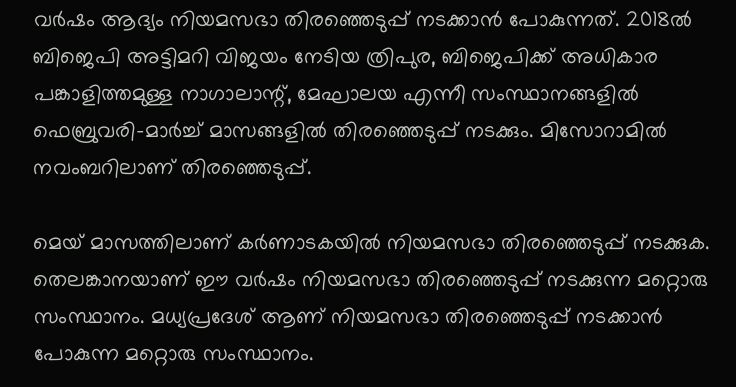വര്‍ഷം ആദ്യം നിയമസഭാ തിരഞ്ഞെടുപ്പ് നടക്കാന്‍ പോകുന്നത്. 2018ല്‍ ബിജെപി അട്ടിമറി വിജയം നേടിയ ത്രിപുര, ബിജെപിക്ക് അധികാര പങ്കാളിത്തമുള്ള നാഗാലാന്റ്, മേഘാലയ എന്നീ സംസ്ഥാനങ്ങളില്‍ ഫെബ്രുവരി-മാര്‍ച്ച് മാസങ്ങളില്‍ തിരഞ്ഞെടുപ്പ് നടക്കും. മിസോറാമില്‍ നവംബറിലാണ് തിരഞ്ഞെടുപ്പ്.

മെയ് മാസത്തിലാണ് കര്‍ണാടകയില്‍ നിയമസഭാ തിരഞ്ഞെടുപ്പ് നടക്കുക. തെലങ്കാനയാണ് ഈ വര്‍ഷം നിയമസഭാ തിരഞ്ഞെടുപ്പ് നടക്കുന്ന മറ്റൊരു സംസ്ഥാനം. മധ്യപ്രദേശ് ആണ് നിയമസഭാ തിരഞ്ഞെടുപ്പ് നടക്കാന്‍ പോകുന്ന മറ്റൊരു സംസ്ഥാനം.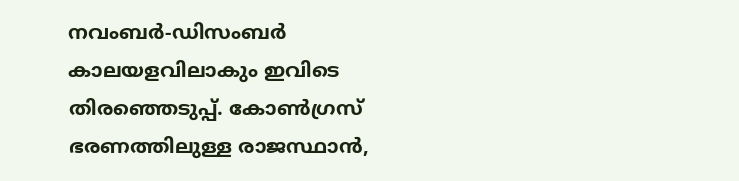നവംബര്‍-ഡിസംബര്‍ കാലയളവിലാകും ഇവിടെ തിരഞ്ഞെടുപ്പ്. കോണ്‍ഗ്രസ് ഭരണത്തിലുള്ള രാജസ്ഥാന്‍,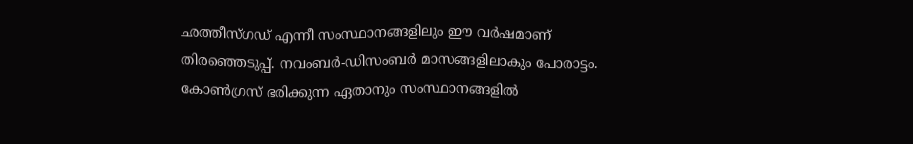ഛത്തീസ്ഗഡ് എന്നീ സംസ്ഥാനങ്ങളിലും ഈ വര്‍ഷമാണ് തിരഞ്ഞെടുപ്പ്. നവംബര്‍-ഡിസംബര്‍ മാസങ്ങളിലാകും പോരാട്ടം. കോണ്‍ഗ്രസ് ഭരിക്കുന്ന ഏതാനും സംസ്ഥാനങ്ങളില്‍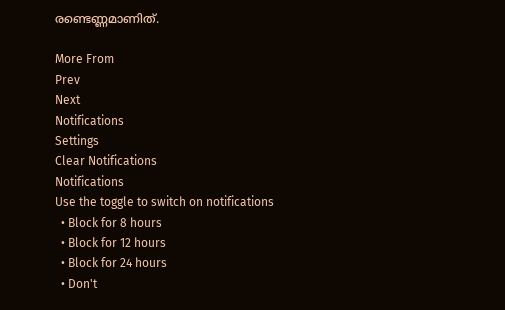രണ്ടെണ്ണമാണിത്.

More From
Prev
Next
Notifications
Settings
Clear Notifications
Notifications
Use the toggle to switch on notifications
  • Block for 8 hours
  • Block for 12 hours
  • Block for 24 hours
  • Don't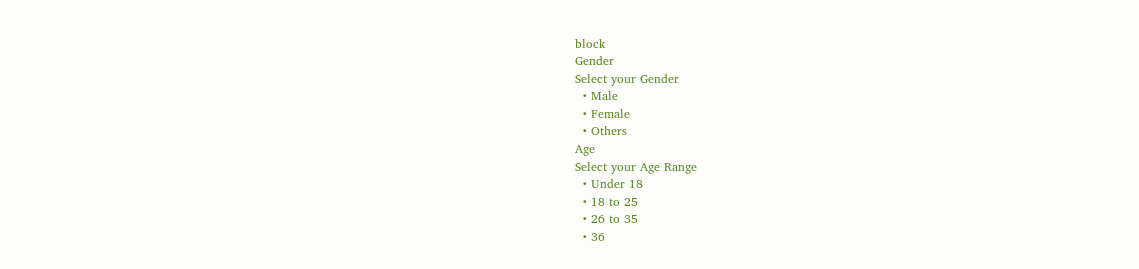block
Gender
Select your Gender
  • Male
  • Female
  • Others
Age
Select your Age Range
  • Under 18
  • 18 to 25
  • 26 to 35
  • 36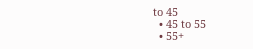to 45
  • 45 to 55
  • 55+